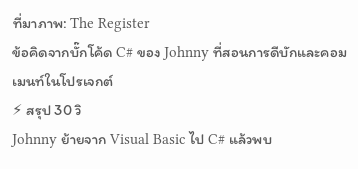ที่มาภาพ: The Register
ข้อคิดจากบั๊กโค้ด C# ของ Johnny ที่สอนการดีบักและคอมเมนท์ในโปรเจกต์
⚡ สรุป 30 วิ
Johnny ย้ายจาก Visual Basic ไป C# แล้วพบ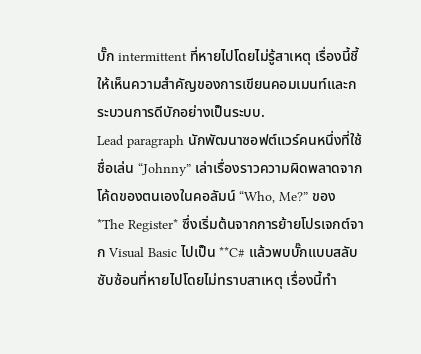บั๊ก intermittent ที่หายไปโดยไม่รู้สาเหตุ เรื่องนี้ชี้ให้เห็นความสำคัญของการเขียนคอมเมนท์และกระบวนการดีบักอย่างเป็นระบบ.
Lead paragraph นักพัฒนาซอฟต์แวร์คนหนึ่งที่ใช้ชื่อเล่น “Johnny” เล่าเรื่องราวความผิดพลาดจากโค้ดของตนเองในคอลัมน์ “Who, Me?” ของ *The Register* ซึ่งเริ่มต้นจากการย้ายโปรเจกต์จาก Visual Basic ไปเป็น **C# แล้วพบบั๊กแบบสลับซับซ้อนที่หายไปโดยไม่ทราบสาเหตุ เรื่องนี้ทำ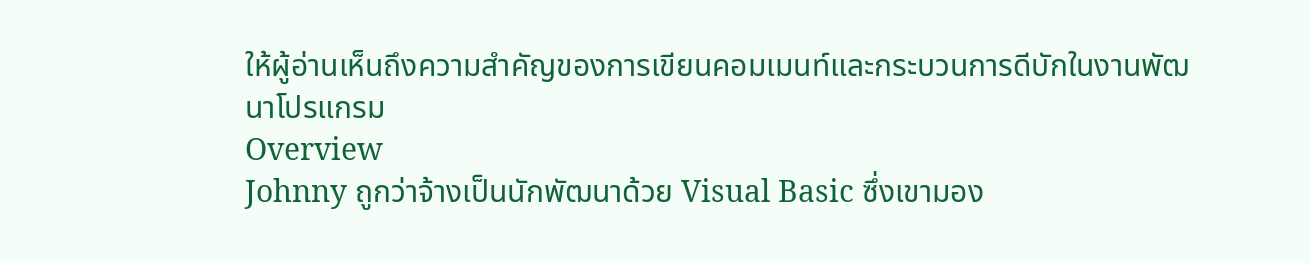ให้ผู้อ่านเห็นถึงความสำคัญของการเขียนคอมเมนท์และกระบวนการดีบักในงานพัฒนาโปรแกรม
Overview
Johnny ถูกว่าจ้างเป็นนักพัฒนาด้วย Visual Basic ซึ่งเขามอง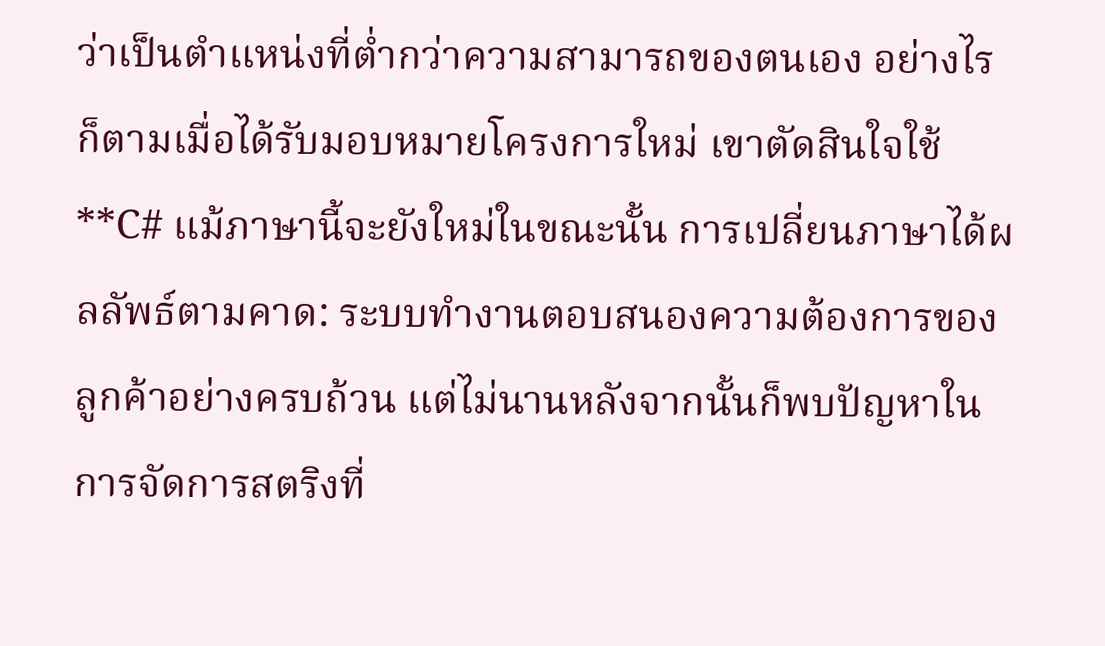ว่าเป็นตำแหน่งที่ต่ำกว่าความสามารถของตนเอง อย่างไรก็ตามเมื่อได้รับมอบหมายโครงการใหม่ เขาตัดสินใจใช้ **C# แม้ภาษานี้จะยังใหม่ในขณะนั้น การเปลี่ยนภาษาได้ผลลัพธ์ตามคาด: ระบบทำงานตอบสนองความต้องการของลูกค้าอย่างครบถ้วน แต่ไม่นานหลังจากนั้นก็พบปัญหาในการจัดการสตริงที่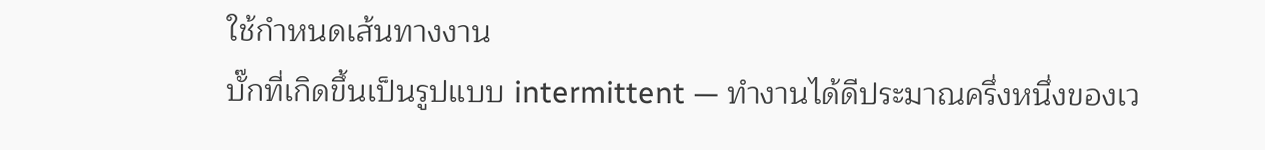ใช้กำหนดเส้นทางงาน
บั๊กที่เกิดขึ้นเป็นรูปแบบ intermittent — ทำงานได้ดีประมาณครึ่งหนึ่งของเว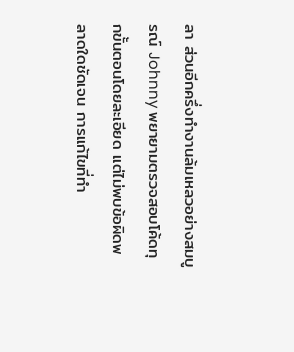ลา ส่วนอีกครึ่งทำงานล้มเหลวอย่างสมบูรณ์ Johnny พยายามตรวจสอบโค้ดทุกขั้นตอนโดยละเอียด แต่ไม่พบข้อผิดพลาดใดชัดเจน การแก้ไขที่ทำ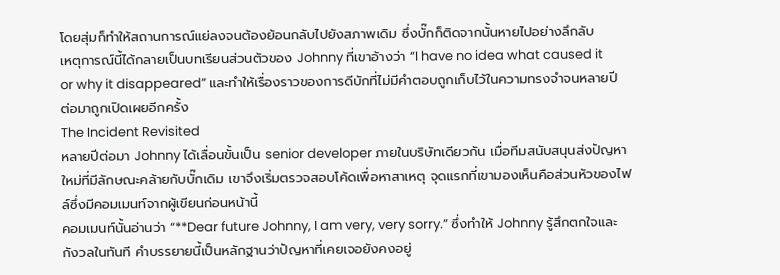โดยสุ่มก็ทำให้สถานการณ์แย่ลงจนต้องย้อนกลับไปยังสภาพเดิม ซึ่งบั๊กก็ติดจากนั้นหายไปอย่างลึกลับ
เหตุการณ์นี้ได้กลายเป็นบทเรียนส่วนตัวของ Johnny ที่เขาอ้างว่า “I have no idea what caused it or why it disappeared” และทำให้เรื่องราวของการดีบักที่ไม่มีคำตอบถูกเก็บไว้ในความทรงจำจนหลายปีต่อมาถูกเปิดเผยอีกครั้ง
The Incident Revisited
หลายปีต่อมา Johnny ได้เลื่อนขั้นเป็น senior developer ภายในบริษัทเดียวกัน เมื่อทีมสนับสนุนส่งปัญหาใหม่ที่มีลักษณะคล้ายกับบั๊กเดิม เขาจึงเริ่มตรวจสอบโค้ดเพื่อหาสาเหตุ จุดแรกที่เขามองเห็นคือส่วนหัวของไฟล์ซึ่งมีคอมเมนท์จากผู้เขียนก่อนหน้านี้
คอมเมนท์นั้นอ่านว่า “**Dear future Johnny, I am very, very sorry.” ซึ่งทำให้ Johnny รู้สึกตกใจและกังวลในทันที คำบรรยายนี้เป็นหลักฐานว่าปัญหาที่เคยเจอยังคงอยู่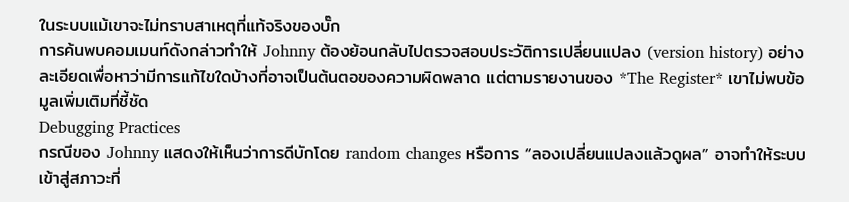ในระบบแม้เขาจะไม่ทราบสาเหตุที่แท้จริงของบั๊ก
การค้นพบคอมเมนท์ดังกล่าวทำให้ Johnny ต้องย้อนกลับไปตรวจสอบประวัติการเปลี่ยนแปลง (version history) อย่างละเอียดเพื่อหาว่ามีการแก้ไขใดบ้างที่อาจเป็นต้นตอของความผิดพลาด แต่ตามรายงานของ *The Register* เขาไม่พบข้อมูลเพิ่มเติมที่ชี้ชัด
Debugging Practices
กรณีของ Johnny แสดงให้เห็นว่าการดีบักโดย random changes หรือการ “ลองเปลี่ยนแปลงแล้วดูผล” อาจทำให้ระบบเข้าสู่สภาวะที่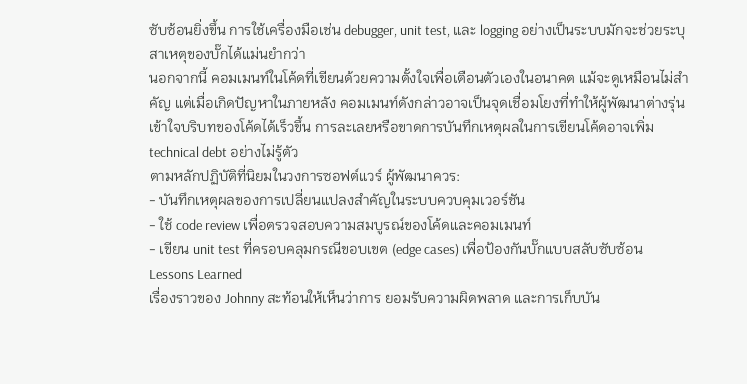ซับซ้อนยิ่งขึ้น การใช้เครื่องมือเช่น debugger, unit test, และ logging อย่างเป็นระบบมักจะช่วยระบุสาเหตุของบั๊กได้แม่นยำกว่า
นอกจากนี้ คอมเมนท์ในโค้ดที่เขียนด้วยความตั้งใจเพื่อเตือนตัวเองในอนาคต แม้จะดูเหมือนไม่สำคัญ แต่เมื่อเกิดปัญหาในภายหลัง คอมเมนท์ดังกล่าวอาจเป็นจุดเชื่อมโยงที่ทำให้ผู้พัฒนาต่างรุ่นเข้าใจบริบทของโค้ดได้เร็วขึ้น การละเลยหรือขาดการบันทึกเหตุผลในการเขียนโค้ดอาจเพิ่ม technical debt อย่างไม่รู้ตัว
ตามหลักปฏิบัติที่นิยมในวงการซอฟต์แวร์ ผู้พัฒนาควร:
- บันทึกเหตุผลของการเปลี่ยนแปลงสำคัญในระบบควบคุมเวอร์ชัน
- ใช้ code review เพื่อตรวจสอบความสมบูรณ์ของโค้ดและคอมเมนท์
- เขียน unit test ที่ครอบคลุมกรณีขอบเขต (edge cases) เพื่อป้องกันบั๊กแบบสลับซับซ้อน
Lessons Learned
เรื่องราวของ Johnny สะท้อนให้เห็นว่าการ ยอมรับความผิดพลาด และการเก็บบัน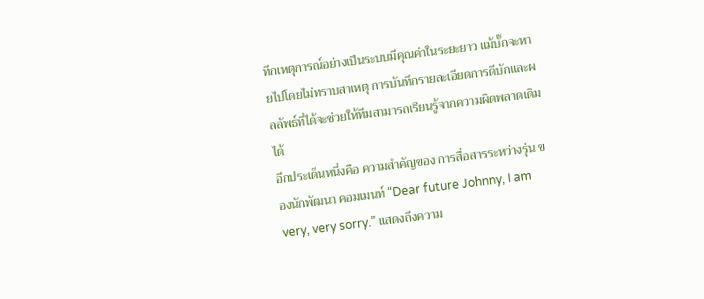ทึกเหตุการณ์อย่างเป็นระบบมีคุณค่าในระยะยาว แม้บั๊กจะหายไปโดยไม่ทราบสาเหตุ การบันทึกรายละเอียดการดีบักและผลลัพธ์ที่ได้จะช่วยให้ทีมสามารถเรียนรู้จากความผิดพลาดเดิมได้
อีกประเด็นหนึ่งคือ ความสำคัญของ การสื่อสารระหว่างรุ่น ของนักพัฒนา คอมเมนท์ “Dear future Johnny, I am very, very sorry.” แสดงถึงความ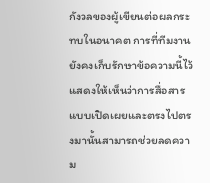กังวลของผู้เขียนต่อผลกระทบในอนาคต การที่ทีมงานยังคงเก็บรักษาข้อความนี้ไว้แสดงให้เห็นว่าการสื่อสารแบบเปิดเผยและตรงไปตรงมานั้นสามารถช่วยลดความ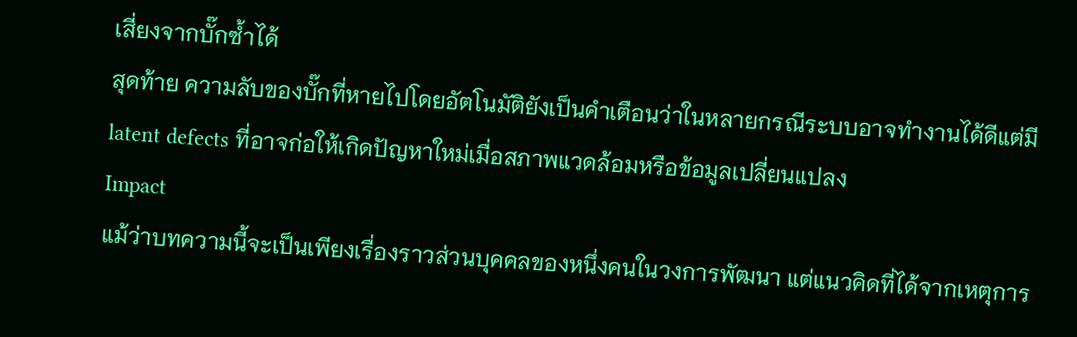เสี่ยงจากบั๊กซ้ำได้
สุดท้าย ความลับของบั๊กที่หายไปโดยอัตโนมัติยังเป็นคำเตือนว่าในหลายกรณีระบบอาจทำงานได้ดีแต่มี latent defects ที่อาจก่อให้เกิดปัญหาใหม่เมื่อสภาพแวดล้อมหรือข้อมูลเปลี่ยนแปลง
Impact
แม้ว่าบทความนี้จะเป็นเพียงเรื่องราวส่วนบุคคลของหนึ่งคนในวงการพัฒนา แต่แนวคิดที่ได้จากเหตุการ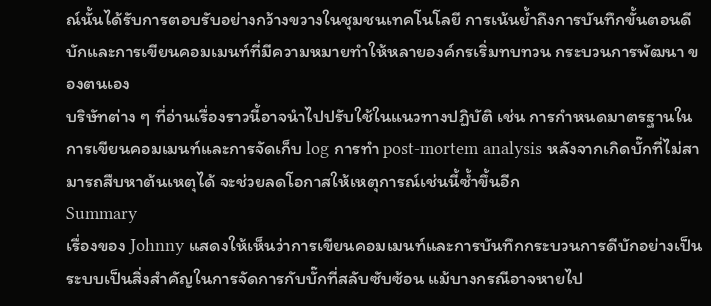ณ์นั้นได้รับการตอบรับอย่างกว้างขวางในชุมชนเทคโนโลยี การเน้นย้ำถึงการบันทึกขั้นตอนดีบักและการเขียนคอมเมนท์ที่มีความหมายทำให้หลายองค์กรเริ่มทบทวน กระบวนการพัฒนา ของตนเอง
บริษัทต่าง ๆ ที่อ่านเรื่องราวนี้อาจนำไปปรับใช้ในแนวทางปฏิบัติ เช่น การกำหนดมาตรฐานในการเขียนคอมเมนท์และการจัดเก็บ log การทำ post-mortem analysis หลังจากเกิดบั๊กที่ไม่สามารถสืบหาต้นเหตุได้ จะช่วยลดโอกาสให้เหตุการณ์เช่นนี้ซ้ำขึ้นอีก
Summary
เรื่องของ Johnny แสดงให้เห็นว่าการเขียนคอมเมนท์และการบันทึกกระบวนการดีบักอย่างเป็นระบบเป็นสิ่งสำคัญในการจัดการกับบั๊กที่สลับซับซ้อน แม้บางกรณีอาจหายไป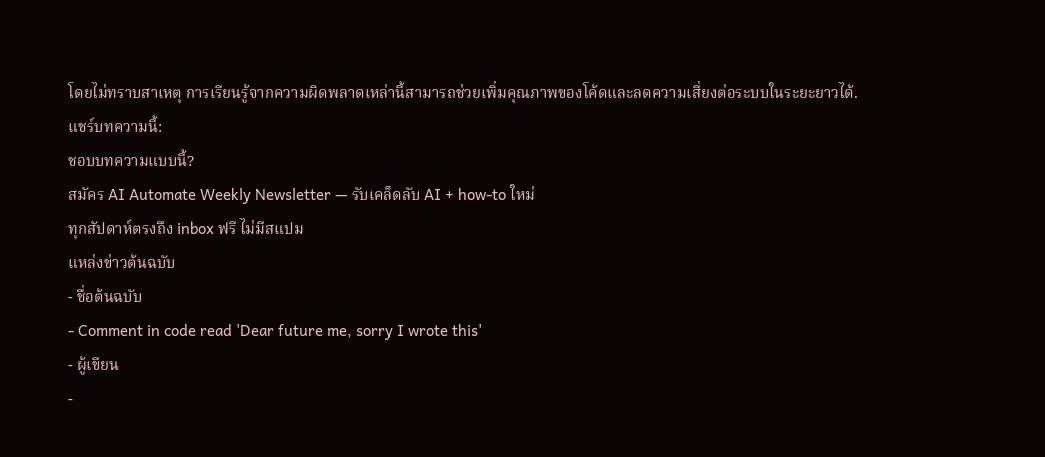โดยไม่ทราบสาเหตุ การเรียนรู้จากความผิดพลาดเหล่านี้สามารถช่วยเพิ่มคุณภาพของโค้ดและลดความเสี่ยงต่อระบบในระยะยาวได้.
แชร์บทความนี้:
ชอบบทความแบบนี้?
สมัคร AI Automate Weekly Newsletter — รับเคล็ดลับ AI + how-to ใหม่
ทุกสัปดาห์ตรงถึง inbox ฟรี ไม่มีสแปม
แหล่งข่าวต้นฉบับ
- ชื่อต้นฉบับ
- Comment in code read 'Dear future me, sorry I wrote this'
- ผู้เขียน
-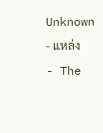Unknown
- แหล่ง
- The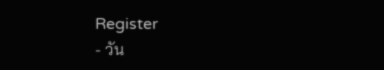Register
- วัน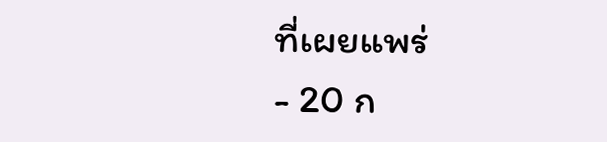ที่เผยแพร่
- 20 ก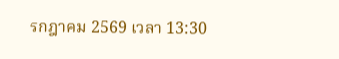รกฎาคม 2569 เวลา 13:30